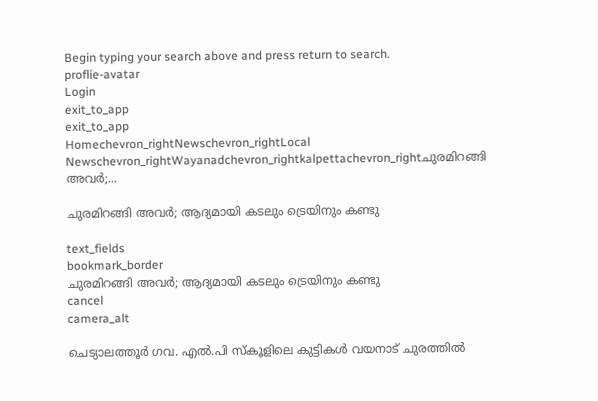Begin typing your search above and press return to search.
proflie-avatar
Login
exit_to_app
exit_to_app
Homechevron_rightNewschevron_rightLocal Newschevron_rightWayanadchevron_rightkalpettachevron_rightചുരമിറങ്ങി അവർ;...

ചുരമിറങ്ങി അവർ; ആദ്യമായി കടലും ട്രെയിനും കണ്ടു

text_fields
bookmark_border
ചുരമിറങ്ങി അവർ; ആദ്യമായി കടലും ട്രെയിനും കണ്ടു
cancel
camera_alt

ചെട്യാലത്തൂർ ഗവ. എൽ.പി സ്കൂളിലെ കുട്ടികൾ വയനാട് ചുരത്തിൽ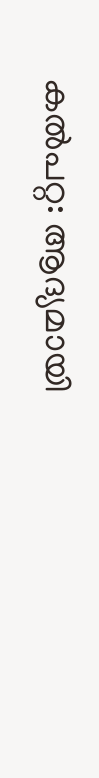കൽപറ്റ: ആദ്യമായി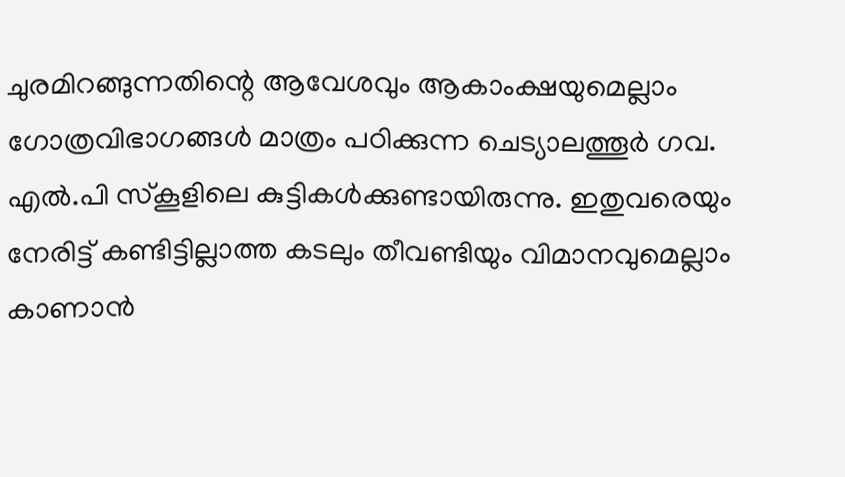ചുരമിറങ്ങുന്നതിന്റെ ആവേശവും ആകാംക്ഷയുമെല്ലാം ഗോത്രവിഭാഗങ്ങൾ മാത്രം പഠിക്കുന്ന ചെട്യാലത്തൂർ ഗവ. എൽ.പി സ്കൂളിലെ കുട്ടികൾക്കുണ്ടായിരുന്നു. ഇതുവരെയും നേരിട്ട് കണ്ടിട്ടില്ലാത്ത കടലും തീവണ്ടിയും വിമാനവുമെല്ലാം കാണാൻ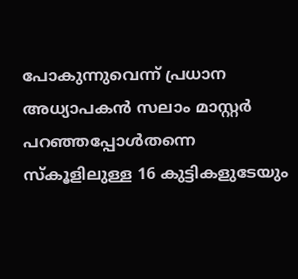പോകുന്നുവെന്ന് പ്രധാന അധ്യാപകൻ സലാം മാസ്റ്റർ പറഞ്ഞപ്പോൾതന്നെ സ്കൂളിലുള്ള 16 കുട്ടികളുടേയും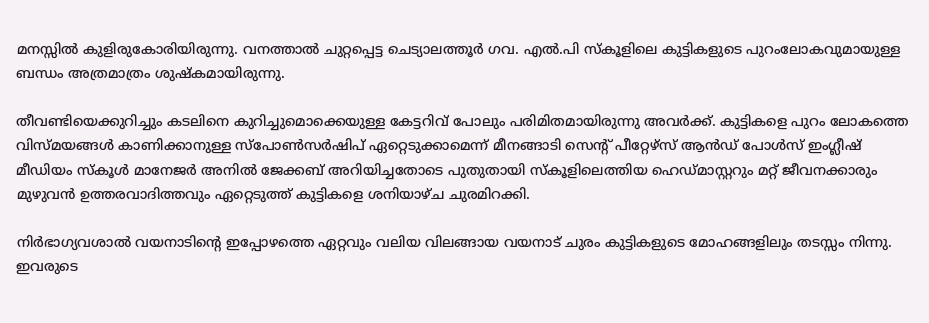മനസ്സിൽ കുളിരുകോരിയിരുന്നു. വനത്താൽ ചുറ്റപ്പെട്ട ചെട്യാലത്തൂർ ഗവ. എൽ.പി സ്കൂളിലെ കുട്ടികളുടെ പുറംലോകവുമായുള്ള ബന്ധം അത്രമാത്രം ശുഷ്കമായിരുന്നു.

തീവണ്ടിയെക്കുറിച്ചും കടലിനെ കുറിച്ചുമൊക്കെയുള്ള കേട്ടറിവ് പോലും പരിമിതമായിരുന്നു അവർക്ക്. കുട്ടികളെ പുറം ലോകത്തെ വിസ്മയങ്ങൾ കാണിക്കാനുള്ള സ്പോൺസർഷിപ് ഏറ്റെടുക്കാമെന്ന് മീനങ്ങാടി സെന്റ് പീറ്റേഴ്സ് ആൻഡ് പോൾസ് ഇംഗ്ലീഷ് മീഡിയം സ്കൂൾ മാനേജർ അനിൽ ജേക്കബ് അറിയിച്ചതോടെ പുതുതായി സ്കൂളിലെത്തിയ ഹെഡ്മാസ്റ്ററും മറ്റ് ജീവനക്കാരും മുഴുവൻ ഉത്തരവാദിത്തവും ഏറ്റെടുത്ത് കുട്ടികളെ ശനിയാഴ്ച ചുരമിറക്കി.

നിർഭാഗ്യവശാൽ വയനാടിന്റെ ഇപ്പോഴത്തെ ഏറ്റവും വലിയ വിലങ്ങായ വയനാട് ചുരം കുട്ടികളുടെ മോഹങ്ങളിലും തടസ്സം നിന്നു. ഇവരുടെ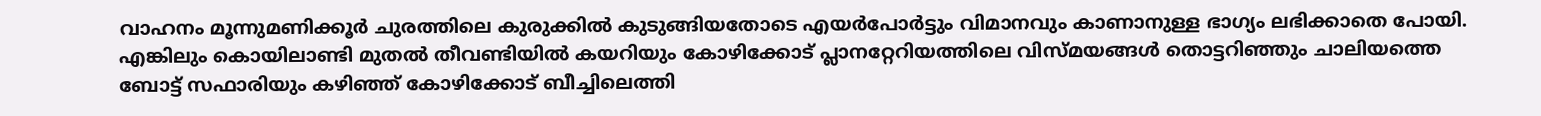വാഹനം മൂന്നുമണിക്കൂർ ചുരത്തിലെ കുരുക്കിൽ കുടുങ്ങിയതോടെ എയർപോർട്ടും വിമാനവും കാണാനുള്ള ഭാഗ്യം ലഭിക്കാതെ പോയി. എങ്കിലും കൊയിലാണ്ടി മുതൽ തീവണ്ടിയിൽ കയറിയും കോഴിക്കോട് പ്ലാനറ്റേറിയത്തിലെ വിസ്മയങ്ങൾ തൊട്ടറിഞ്ഞും ചാലിയത്തെ ബോട്ട് സഫാരിയും കഴിഞ്ഞ് കോഴിക്കോട് ബീച്ചിലെത്തി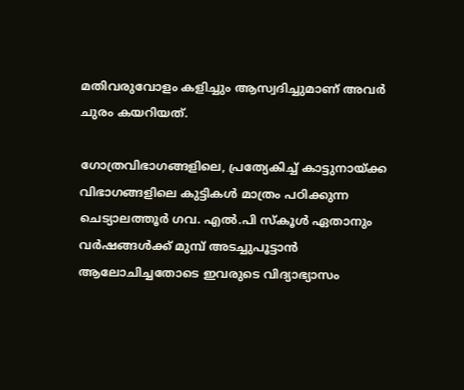മതിവരുവോളം കളിച്ചും ആസ്വദിച്ചുമാണ് അവർ ചുരം കയറിയത്.

ഗോത്രവിഭാഗങ്ങളിലെ, പ്രത്യേകിച്ച് കാട്ടുനായ്ക്ക വിഭാഗങ്ങളിലെ കുട്ടികൾ മാത്രം പഠിക്കുന്ന ചെട്യാലത്തൂർ ഗവ. എൽ.പി സ്കൂൾ ഏതാനും വർഷങ്ങൾക്ക് മുമ്പ് അടച്ചുപൂട്ടാൻ ആലോചിച്ചതോടെ ഇവരുടെ വിദ്യാഭ്യാസം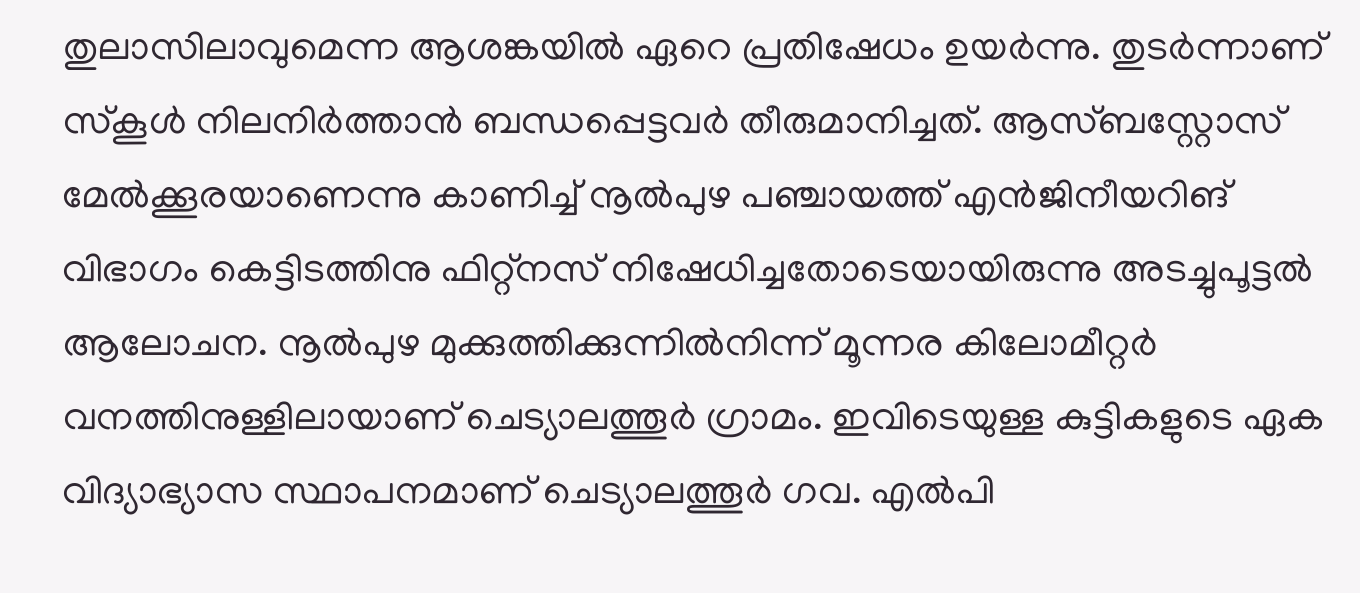തുലാസിലാവുമെന്ന ആശങ്കയിൽ ഏറെ പ്രതിഷേധം ഉയർന്നു. തുടർന്നാണ് സ്കൂൾ നിലനിർത്താൻ ബന്ധപ്പെട്ടവർ തീരുമാനിച്ചത്. ആസ്ബസ്റ്റോസ് മേൽക്കൂരയാണെന്നു കാണിച്ച് നൂല്‍പുഴ പഞ്ചായത്ത് എന്‍ജിനീയറിങ് വിഭാഗം കെട്ടിടത്തിനു ഫിറ്റ്നസ് നിഷേധിച്ചതോടെയായിരുന്നു അടച്ചുപൂട്ടൽ ആലോചന. നൂൽപുഴ മുക്കുത്തിക്കുന്നിൽനിന്ന് മൂന്നര കിലോമീറ്റർ വനത്തിനുള്ളിലായാണ് ചെട്യാലത്തൂർ ഗ്രാമം. ഇവിടെയുള്ള കുട്ടികളുടെ ഏക വിദ്യാഭ്യാസ സ്ഥാപനമാണ് ചെട്യാലത്തൂർ ഗവ. എൽപി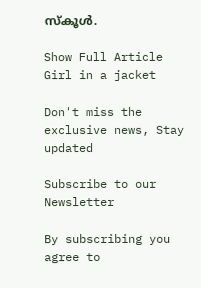സ്കൂൾ.

Show Full Article
Girl in a jacket

Don't miss the exclusive news, Stay updated

Subscribe to our Newsletter

By subscribing you agree to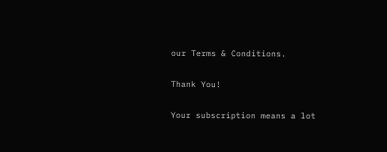our Terms & Conditions.

Thank You!

Your subscription means a lot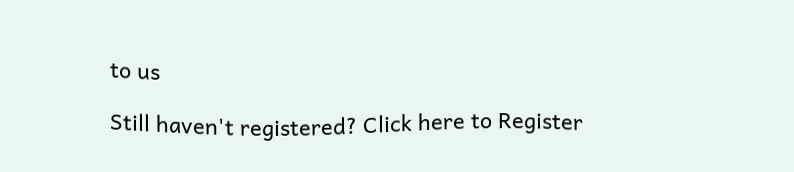to us

Still haven't registered? Click here to Register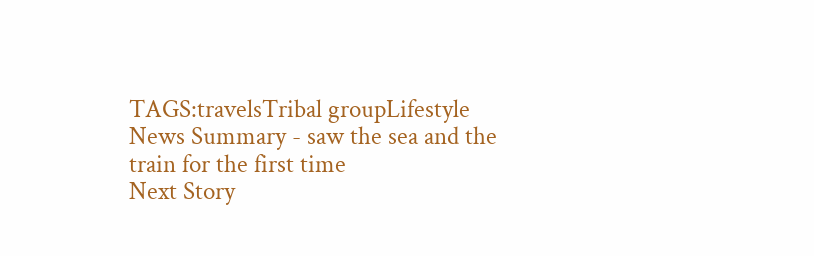TAGS:travelsTribal groupLifestyle
News Summary - saw the sea and the train for the first time
Next Story